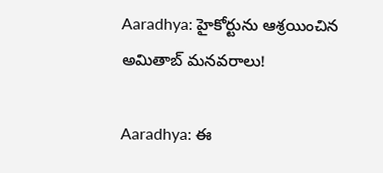Aaradhya: హైకోర్టును ఆశ్రయించిన అమితాబ్ మనవరాలు!

Aaradhya: ఈ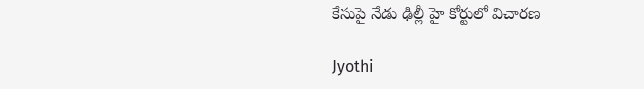కేసుపై నేడు ఢిల్లీ హై కోర్టులో విచారణ

Jyothi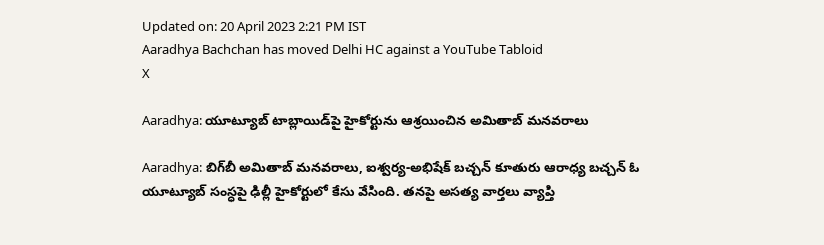Updated on: 20 April 2023 2:21 PM IST
Aaradhya Bachchan has moved Delhi HC against a YouTube Tabloid
X

Aaradhya: యూట్యూబ్ టాబ్లాయిడ్‌పై హైకోర్టును ఆశ్రయించిన అమితాబ్ మనవరాలు

Aaradhya: బిగ్‌బీ అమితాబ్ మనవరాలు, ఐశ్వర్య-అభిషేక్ బచ్చన్ కూతురు ఆరాధ్య బచ్చన్ ఓ యూట్యూబ్‌ సంస్ధపై ఢిల్లీ హైకోర్టులో కేసు వేసింది. తనపై అసత్య వార్తలు వ్యాప్తి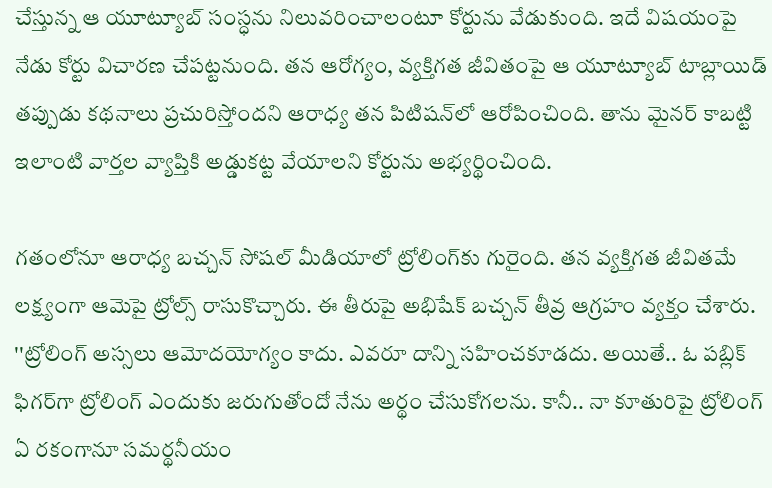చేస్తున్న ఆ యూట్యూబ్‌ సంస్ధను నిలువరించాలంటూ కోర్టును వేడుకుంది. ఇదే విషయంపై నేడు కోర్టు విచారణ చేపట్టనుంది. తన ఆరోగ్యం, వ్యక్తిగత జీవితంపై ఆ యూట్యూబ్ టాబ్లాయిడ్ తప్పుడు కథనాలు ప్రచురిస్తోందని ఆరాధ్య తన పిటిషన్‌లో ఆరోపించింది. తాను మైనర్ కాబట్టి ఇలాంటి వార్తల వ్యాప్తికి అడ్డుకట్ట వేయాలని కోర్టును అభ్యర్థించింది.

గతంలోనూ ఆరాధ్య బచ్చన్ సోషల్ మీడియాలో ట్రోలింగ్‌కు గురైంది. తన వ్యక్తిగత జీవితమే లక్ష్యంగా ఆమెపై ట్రోల్స్ రాసుకొచ్చారు. ఈ తీరుపై అభిషేక్ బచ్చన్ తీవ్ర ఆగ్రహం వ్యక్తం చేశారు. ''ట్రోలింగ్ అస్సలు ఆమోదయోగ్యం కాదు. ఎవరూ దాన్ని సహించకూడదు. అయితే.. ఓ పబ్లిక్ ఫిగర్‌గా ట్రోలింగ్ ఎందుకు జరుగుతోందో నేను అర్థం చేసుకోగలను. కానీ.. నా కూతురిపై ట్రోలింగ్ ఏ రకంగానూ సమర్థనీయం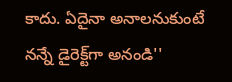కాదు. ఏదైనా అనాలనుకుంటే నన్నే డైరెక్ట్‌గా అనండి''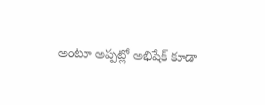అంటూ అప్పట్లో అభిషేక్ కూడా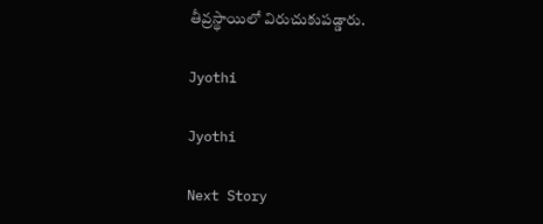తీవ్రస్థాయిలో విరుచుకుపడ్డారు.

Jyothi

Jyothi

Next Story